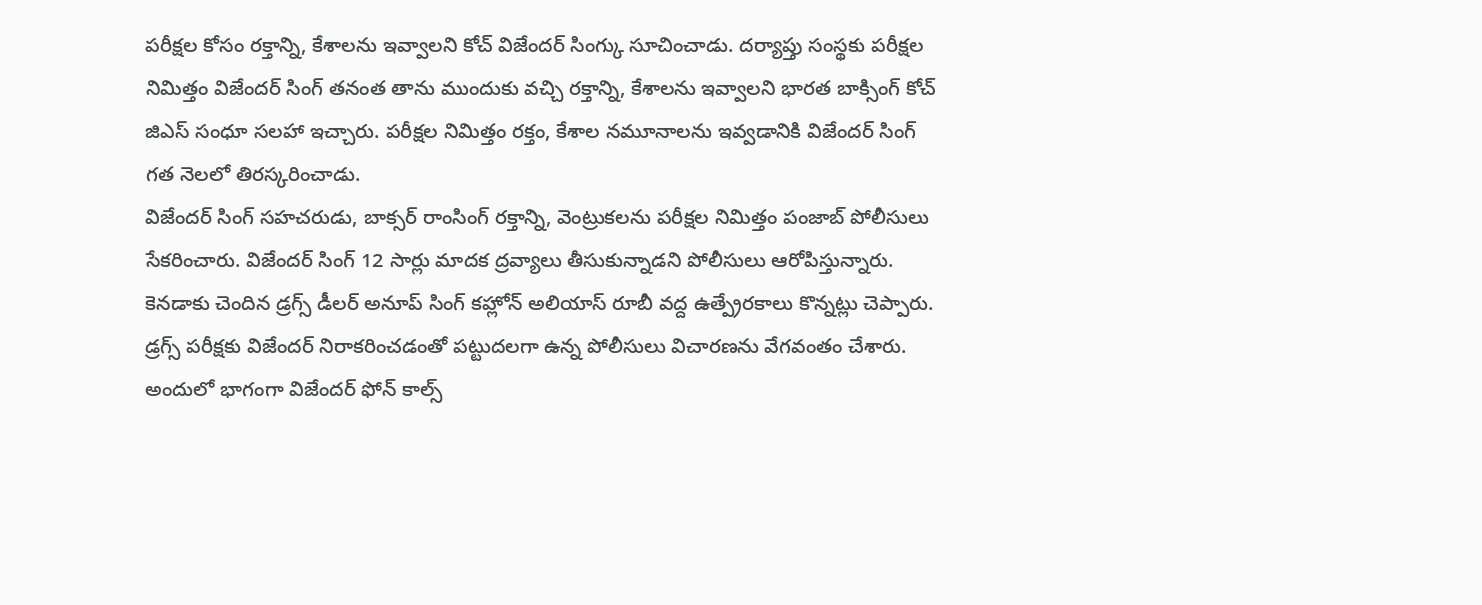పరీక్షల కోసం రక్తాన్ని, కేశాలను ఇవ్వాలని కోచ్ విజేందర్ సింగ్కు సూచించాడు. దర్యాప్తు సంస్థకు పరీక్షల నిమిత్తం విజేందర్ సింగ్ తనంత తాను ముందుకు వచ్చి రక్తాన్ని, కేశాలను ఇవ్వాలని భారత బాక్సింగ్ కోచ్ జిఎస్ సంధూ సలహా ఇచ్చారు. పరీక్షల నిమిత్తం రక్తం, కేశాల నమూనాలను ఇవ్వడానికి విజేందర్ సింగ్ గత నెలలో తిరస్కరించాడు.
విజేందర్ సింగ్ సహచరుడు, బాక్సర్ రాంసింగ్ రక్తాన్ని, వెంట్రుకలను పరీక్షల నిమిత్తం పంజాబ్ పోలీసులు సేకరించారు. విజేందర్ సింగ్ 12 సార్లు మాదక ద్రవ్యాలు తీసుకున్నాడని పోలీసులు ఆరోపిస్తున్నారు. కెనడాకు చెందిన డ్రగ్స్ డీలర్ అనూప్ సింగ్ కహ్లోన్ అలియాస్ రూబీ వద్ద ఉత్ప్రేరకాలు కొన్నట్లు చెప్పారు. డ్రగ్స్ పరీక్షకు విజేందర్ నిరాకరించడంతో పట్టుదలగా ఉన్న పోలీసులు విచారణను వేగవంతం చేశారు.
అందులో భాగంగా విజేందర్ ఫోన్ కాల్స్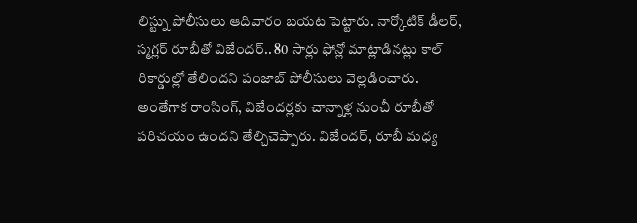లిస్ట్ను పోలీసులు ఆదివారం బయట పెట్టారు. నార్కోటిక్ డీలర్, స్మగ్లర్ రూబీతో విజేందర్.. 80 సార్లు ఫోన్లో మాట్లాడినట్లు కాల్ రికార్డుల్లో తేలిందని పంజాబ్ పోలీసులు వెల్లడించారు. అంతేగాక రాంసింగ్, విజేందర్లకు చాన్నాళ్ల నుంచీ రూబీతో పరిచయం ఉందని తేల్చిచెప్పారు. విజేందర్, రూబీ మధ్య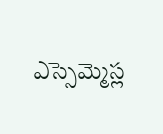ఎస్సెమ్మెస్ల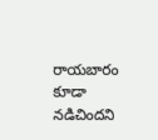రాయబారం కూడా నడిచిందని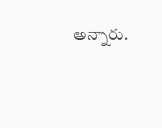అన్నారు.